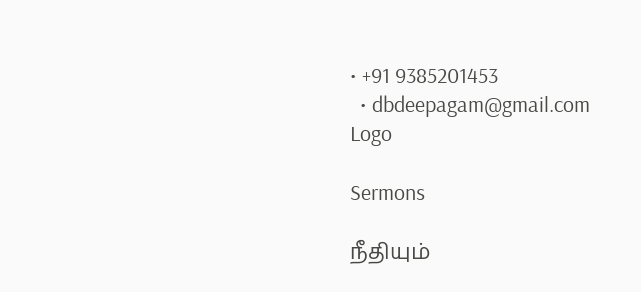• +91 9385201453
  • dbdeepagam@gmail.com
Logo

Sermons

நீதியும்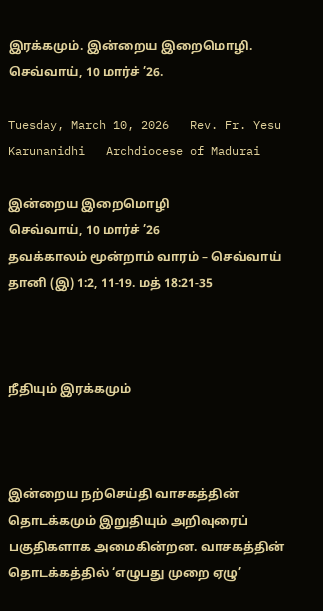இரக்கமும். இன்றைய இறைமொழி. செவ்வாய், 10 மார்ச் ’26.

Tuesday, March 10, 2026   Rev. Fr. Yesu Karunanidhi   Archdiocese of Madurai

இன்றைய இறைமொழி
செவ்வாய், 10 மார்ச் ’26
தவக்காலம் மூன்றாம் வாரம் – செவ்வாய்
தானி (இ) 1:2, 11-19. மத் 18:21-35



நீதியும் இரக்கமும்



இன்றைய நற்செய்தி வாசகத்தின் தொடக்கமும் இறுதியும் அறிவுரைப் பகுதிகளாக அமைகின்றன. வாசகத்தின் தொடக்கத்தில் ‘எழுபது முறை ஏழு’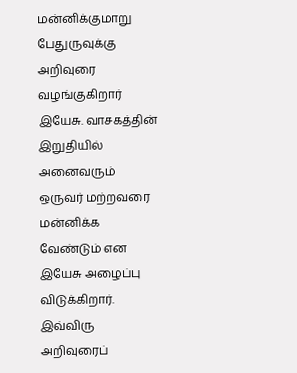மன்னிக்குமாறு பேதுருவுக்கு அறிவுரை வழங்குகிறார் இயேசு. வாசகத்தின் இறுதியில் அனைவரும் ஒருவர் மற்றவரை மன்னிக்க வேண்டும் என இயேசு அழைப்பு விடுக்கிறார். இவ்விரு அறிவுரைப்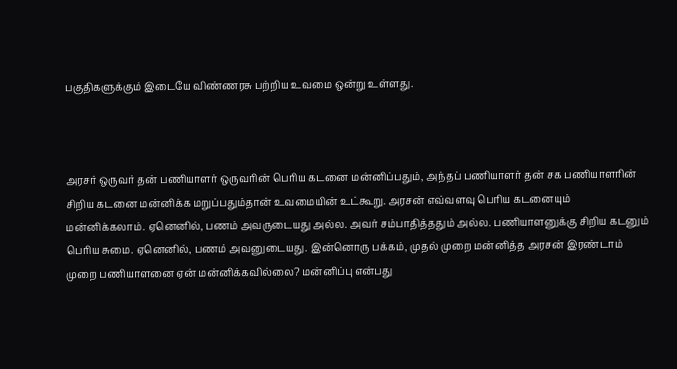பகுதிகளுக்கும் இடையே விண்ணரசு பற்றிய உவமை ஒன்று உள்ளது.



அரசர் ஒருவர் தன் பணியாளர் ஒருவரின் பெரிய கடனை மன்னிப்பதும், அந்தப் பணியாளர் தன் சக பணியாளரின் சிறிய கடனை மன்னிக்க மறுப்பதும்தான் உவமையின் உட்கூறு. அரசன் எவ்வளவு பெரிய கடனையும் மன்னிக்கலாம். ஏனெனில், பணம் அவருடையது அல்ல. அவர் சம்பாதித்ததும் அல்ல. பணியாளனுக்கு சிறிய கடனும் பெரிய சுமை. ஏனெனில், பணம் அவனுடையது. இன்னொரு பக்கம், முதல் முறை மன்னித்த அரசன் இரண்டாம் முறை பணியாளனை ஏன் மன்னிக்கவில்லை? மன்னிப்பு என்பது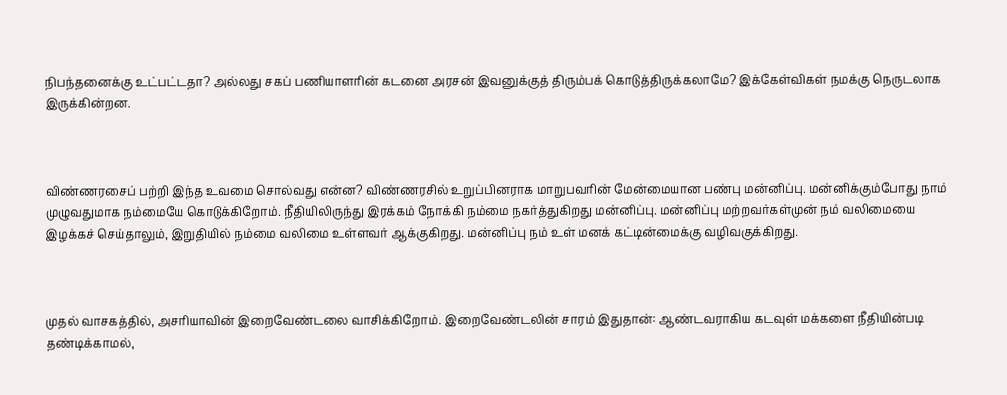நிபந்தனைக்கு உட்பட்டதா? அல்லது சகப் பணியாளரின் கடனை அரசன் இவனுக்குத் திரும்பக் கொடுத்திருக்கலாமே? இக்கேள்விகள் நமக்கு நெருடலாக இருக்கின்றன.



விண்ணரசைப் பற்றி இந்த உவமை சொல்வது என்ன? விண்ணரசில் உறுப்பினராக மாறுபவரின் மேன்மையான பண்பு மன்னிப்பு. மன்னிக்கும்போது நாம் முழுவதுமாக நம்மையே கொடுக்கிறோம். நீதியிலிருந்து இரக்கம் நோக்கி நம்மை நகர்த்துகிறது மன்னிப்பு. மன்னிப்பு மற்றவர்கள்முன் நம் வலிமையை இழக்கச் செய்தாலும், இறுதியில் நம்மை வலிமை உள்ளவர் ஆக்குகிறது. மன்னிப்பு நம் உள் மனக் கட்டின்மைக்கு வழிவகுக்கிறது.



முதல் வாசகத்தில், அசரியாவின் இறைவேண்டலை வாசிக்கிறோம். இறைவேண்டலின் சாரம் இதுதான்: ஆண்டவராகிய கடவுள் மக்களை நீதியின்படி தண்டிக்காமல்,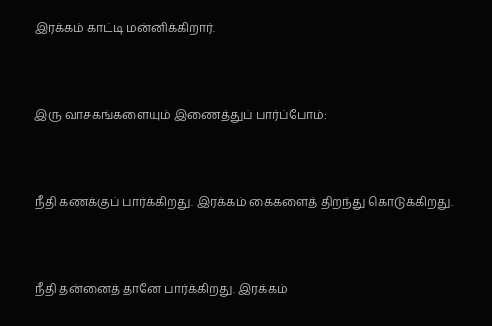இரக்கம் காட்டி மன்னிக்கிறார்.



இரு வாசகங்களையும் இணைத்துப் பார்ப்போம்:



நீதி கணக்குப் பார்க்கிறது. இரக்கம் கைகளைத் திறந்து கொடுக்கிறது.



நீதி தன்னைத் தானே பார்க்கிறது. இரக்கம்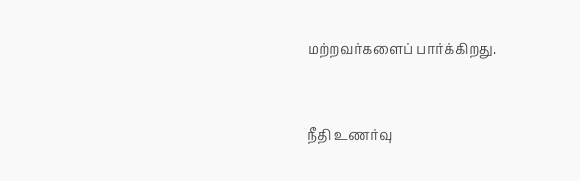மற்றவர்களைப் பார்க்கிறது.



நீதி உணர்வு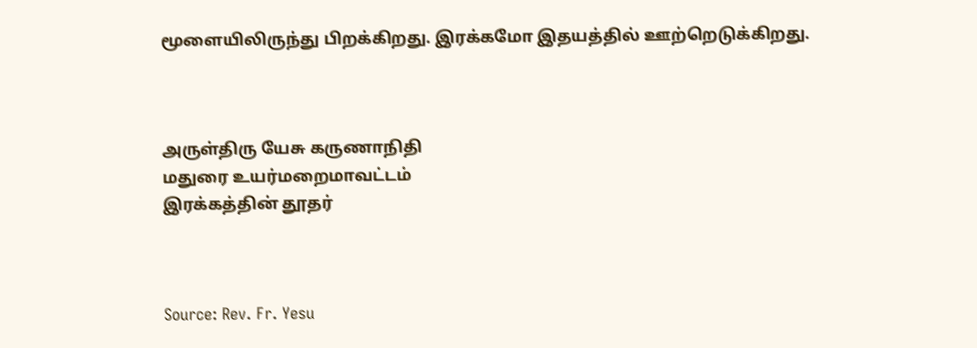மூளையிலிருந்து பிறக்கிறது. இரக்கமோ இதயத்தில் ஊற்றெடுக்கிறது.



அருள்திரு யேசு கருணாநிதி
மதுரை உயர்மறைமாவட்டம்
இரக்கத்தின் தூதர்



Source: Rev. Fr. Yesu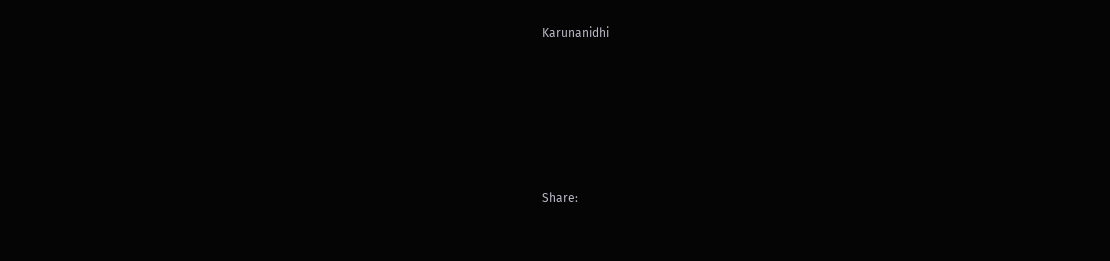Karunanidhi






Share: